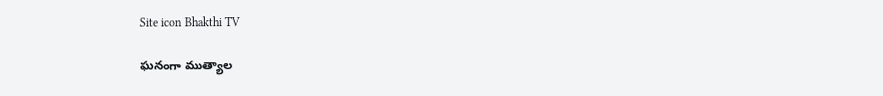Site icon Bhakthi TV

ఘనంగా ముత్యాల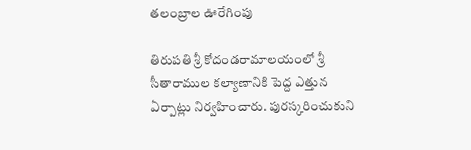తలంబ్రాల ఊరేగింపు

తిరుపతి శ్రీ కోదండరామాలయంలో శ్రీ సీతారాముల కల్యాణానికి పెద్ద ఎత్తున ఏర్పాట్లు నిర్వహించారు. పురస్కరించుకుని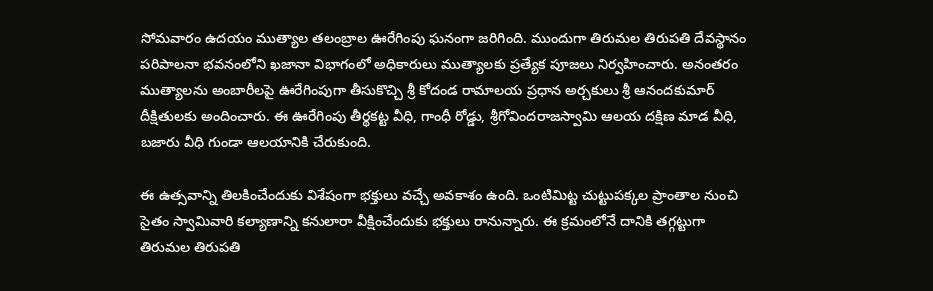సోమవారం ఉదయం ముత్యాల తలంబ్రాల ఊరేగింపు ఘనంగా జరిగింది. ముందుగా తిరుమల తిరుపతి దేవస్థానం పరిపాలనా భవనంలోని ఖజానా విభాగంలో అధికారులు ముత్యాలకు ప్రత్యేక పూజలు నిర్వహించారు. అనంతరం ముత్యాలను అంబారీలపై ఊరేగింపుగా తీసుకొచ్చి శ్రీ కోదండ రామాలయ ప్రధాన అర్చకులు శ్రీ ఆనందకుమార్‌ దీక్షితులకు అందించారు. ఈ ఊరేగింపు తీర్థకట్ట వీధి, గాంధీ రోడ్డు, శ్రీగోవిందరాజస్వామి ఆలయ దక్షిణ మాడ వీధి, బజారు వీధి గుండా ఆలయానికి చేరుకుంది.

ఈ ఉత్సవాన్ని తిలకించేందుకు విశేషంగా భక్తులు వచ్చే అవకాశం ఉంది. ఒంటిమిట్ట చుట్టుపక్కల ప్రాంతాల నుంచి సైతం స్వామివారి కల్యాణాన్ని కనులారా వీక్షించేందుకు భక్తులు రానున్నారు. ఈ క్రమంలోనే దానికి తగ్గట్టుగా తిరుమల తిరుపతి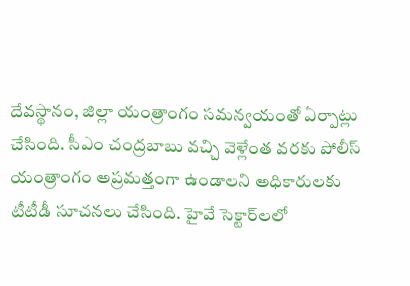దేవస్థానం, జిల్లా యంత్రాంగం సమన్వయంతో ఏర్పాట్లు చేసింది. సీఎం చంద్రబాబు వచ్చి వెళ్లేంత వరకు పోలీస్ యంత్రాంగం అప్రమత్తంగా ఉండాలని అధికారులకు టీటీడీ సూచనలు చేసింది. హైవే సెక్టార్‌లలో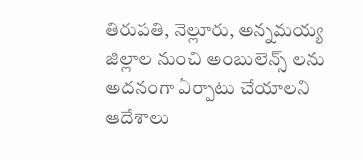తిరుపతి, నెల్లూరు, అన్నమయ్య జిల్లాల నుంచి అంబులెన్స్ లను అదనంగా ఏర్పాటు చేయాలని ఆదేశాలు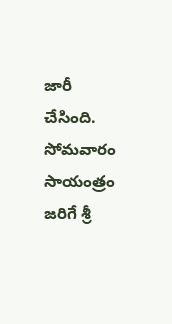జారీ చేసింది. సోమవారం సాయంత్రం జరిగే శ్రీ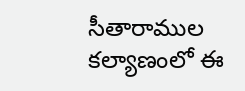సీతారాముల కల్యాణంలో ఈ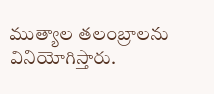ముత్యాల తలంబ్రాలను వినియోగిస్తారు.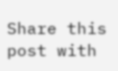Share this post with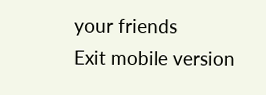your friends
Exit mobile version